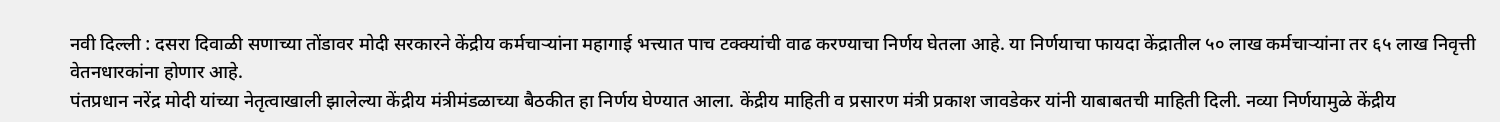नवी दिल्ली : दसरा दिवाळी सणाच्या तोंडावर मोदी सरकारने केंद्रीय कर्मचाऱ्यांना महागाई भत्त्यात पाच टक्क्यांची वाढ करण्याचा निर्णय घेतला आहे. या निर्णयाचा फायदा केंद्रातील ५० लाख कर्मचाऱ्यांना तर ६५ लाख निवृत्ती वेतनधारकांना होणार आहे.
पंतप्रधान नरेंद्र मोदी यांच्या नेतृत्वाखाली झालेल्या केंद्रीय मंत्रीमंडळाच्या बैठकीत हा निर्णय घेण्यात आला. केंद्रीय माहिती व प्रसारण मंत्री प्रकाश जावडेकर यांनी याबाबतची माहिती दिली. नव्या निर्णयामुळे केंद्रीय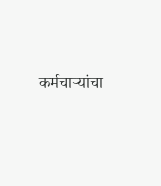कर्मचाऱ्यांचा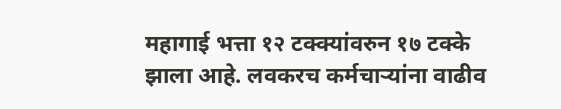महागाई भत्ता १२ टक्क्यांवरुन १७ टक्के झाला आहे. लवकरच कर्मचाऱ्यांना वाढीव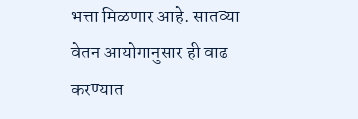भत्ता मिळणार आहे. सातव्या वेतन आयोगानुसार ही वाढ करण्यात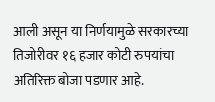आली असून या निर्णयामुळे सरकारच्या तिजोरीवर १६ हजार कोटी रुपयांचा अतिरिक्त बोजा पडणार आहे.